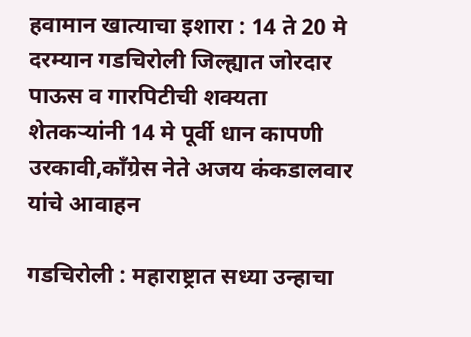हवामान खात्याचा इशारा : 14 ते 20 मे दरम्यान गडचिरोली जिल्ह्यात जोरदार पाऊस व गारपिटीची शक्यता
शेतकऱ्यांनी 14 मे पूर्वी धान कापणी उरकावी,काँग्रेस नेते अजय कंकडालवार यांचे आवाहन

गडचिरोली : महाराष्ट्रात सध्या उन्हाचा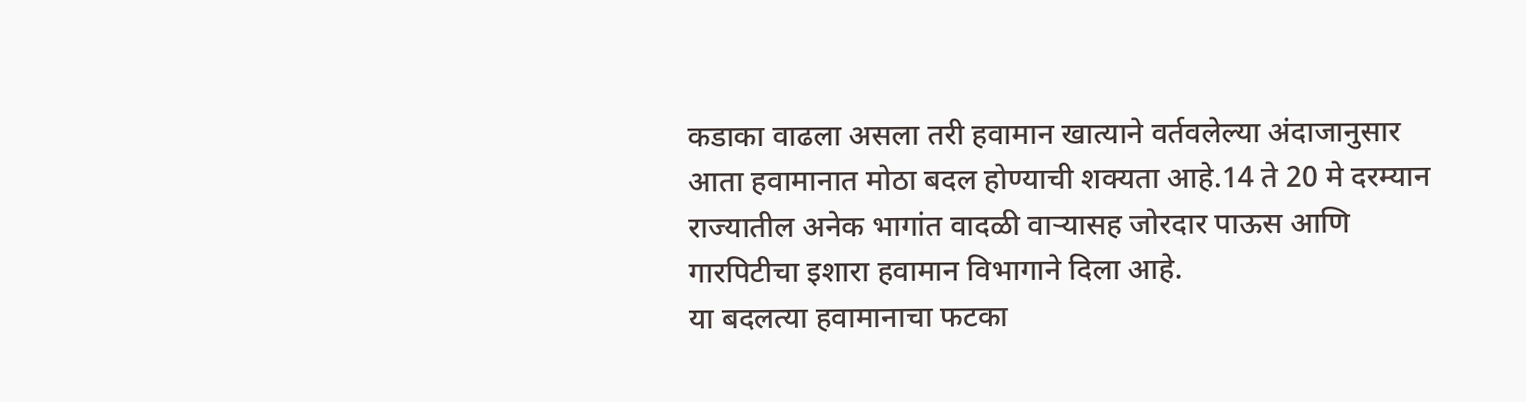कडाका वाढला असला तरी हवामान खात्याने वर्तवलेल्या अंदाजानुसार आता हवामानात मोठा बदल होण्याची शक्यता आहे.14 ते 20 मे दरम्यान राज्यातील अनेक भागांत वादळी वाऱ्यासह जोरदार पाऊस आणि गारपिटीचा इशारा हवामान विभागाने दिला आहे.
या बदलत्या हवामानाचा फटका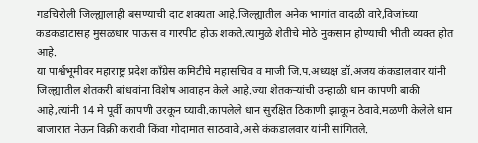गडचिरोली जिल्ह्यालाही बसण्याची दाट शक्यता आहे.जिल्ह्यातील अनेक भागांत वादळी वारे,विजांच्या कडकडाटासह मुसळधार पाऊस व गारपीट होऊ शकते.त्यामुळे शेतीचे मोठे नुकसान होण्याची भीती व्यक्त होत आहे.
या पार्श्वभूमीवर महाराष्ट्र प्रदेश काँग्रेस कमिटीचे महासचिव व माजी जि.प.अध्यक्ष डॉ.अजय कंकडालवार यांनी जिल्ह्यातील शेतकरी बांधवांना विशेष आवाहन केले आहे.ज्या शेतकऱ्यांची उन्हाळी धान कापणी बाकी आहे,त्यांनी 14 मे पूर्वी कापणी उरकून घ्यावी.कापलेले धान सुरक्षित ठिकाणी झाकून ठेवावे.मळणी केलेले धान बाजारात नेऊन विक्री करावी किंवा गोदामात साठवावे,असे कंकडालवार यांनी सांगितले.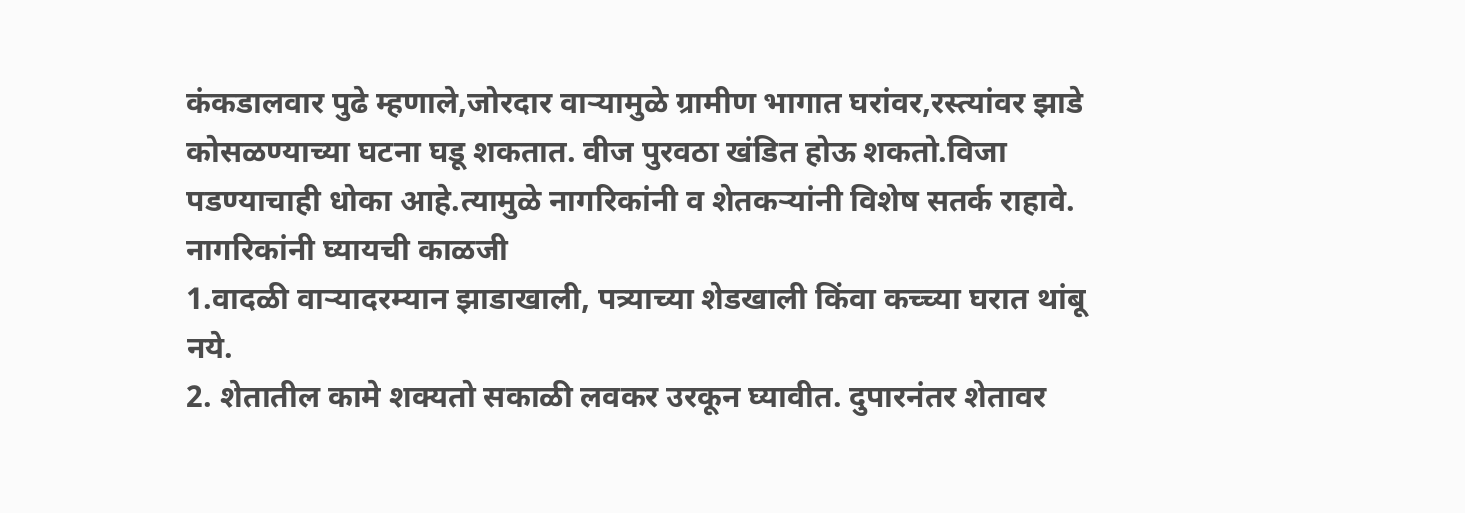कंकडालवार पुढे म्हणाले,जोरदार वाऱ्यामुळे ग्रामीण भागात घरांवर,रस्त्यांवर झाडे कोसळण्याच्या घटना घडू शकतात. वीज पुरवठा खंडित होऊ शकतो.विजा पडण्याचाही धोका आहे.त्यामुळे नागरिकांनी व शेतकऱ्यांनी विशेष सतर्क राहावे.
नागरिकांनी घ्यायची काळजी
1.वादळी वाऱ्यादरम्यान झाडाखाली, पत्र्याच्या शेडखाली किंवा कच्च्या घरात थांबू नये.
2. शेतातील कामे शक्यतो सकाळी लवकर उरकून घ्यावीत. दुपारनंतर शेतावर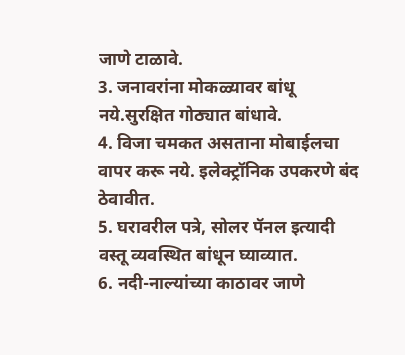जाणे टाळावे.
3. जनावरांना मोकळ्यावर बांधू नये.सुरक्षित गोठ्यात बांधावे.
4. विजा चमकत असताना मोबाईलचा वापर करू नये. इलेक्ट्रॉनिक उपकरणे बंद ठेवावीत.
5. घरावरील पत्रे, सोलर पॅनल इत्यादी वस्तू व्यवस्थित बांधून घ्याव्यात.
6. नदी-नाल्यांच्या काठावर जाणे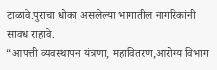टाळावे.पुराचा धोका असलेल्या भागातील नागरिकांनी सावध राहावे.
“आपत्ती व्यवस्थापन यंत्रणा, महावितरण,आरोग्य विभाग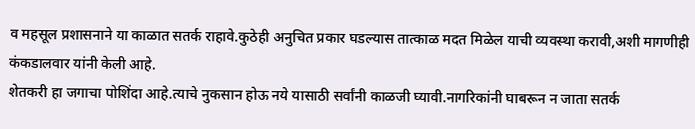व महसूल प्रशासनाने या काळात सतर्क राहावे.कुठेही अनुचित प्रकार घडल्यास तात्काळ मदत मिळेल याची व्यवस्था करावी,अशी मागणीही कंकडालवार यांनी केली आहे.
शेतकरी हा जगाचा पोशिंदा आहे.त्याचे नुकसान होऊ नये यासाठी सर्वांनी काळजी घ्यावी.नागरिकांनी घाबरून न जाता सतर्क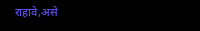राहावे,असे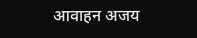आवाहन अजय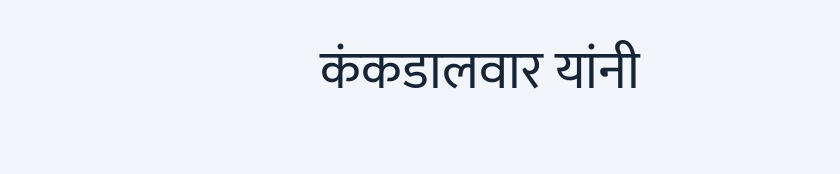कंकडालवार यांनी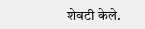शेवटी केले.